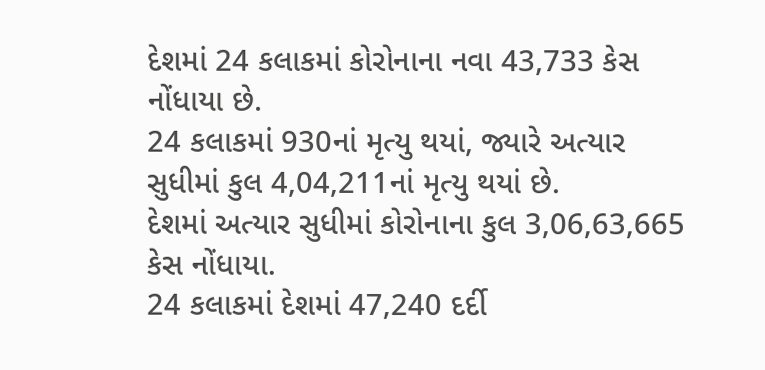દેશમાં 24 કલાકમાં કોરોનાના નવા 43,733 કેસ નોંધાયા છે.
24 કલાકમાં 930નાં મૃત્યુ થયાં, જ્યારે અત્યાર સુધીમાં કુલ 4,04,211નાં મૃત્યુ થયાં છે.
દેશમાં અત્યાર સુધીમાં કોરોનાના કુલ 3,06,63,665 કેસ નોંધાયા.
24 કલાકમાં દેશમાં 47,240 દર્દી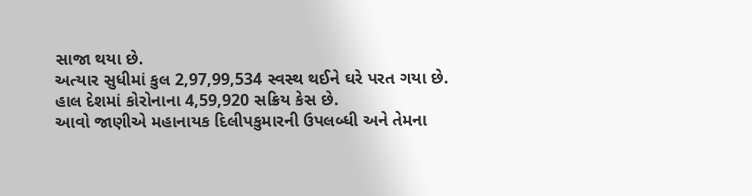સાજા થયા છે.
અત્યાર સુધીમાં કુલ 2,97,99,534 સ્વસ્થ થઈને ઘરે પરત ગયા છે.
હાલ દેશમાં કોરોનાના 4,59,920 સક્રિય કેસ છે.
આવો જાણીએ મહાનાયક દિલીપકુમારની ઉપલબ્ધી અને તેમના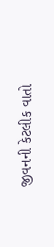જીવનની કેટલીક વાતો